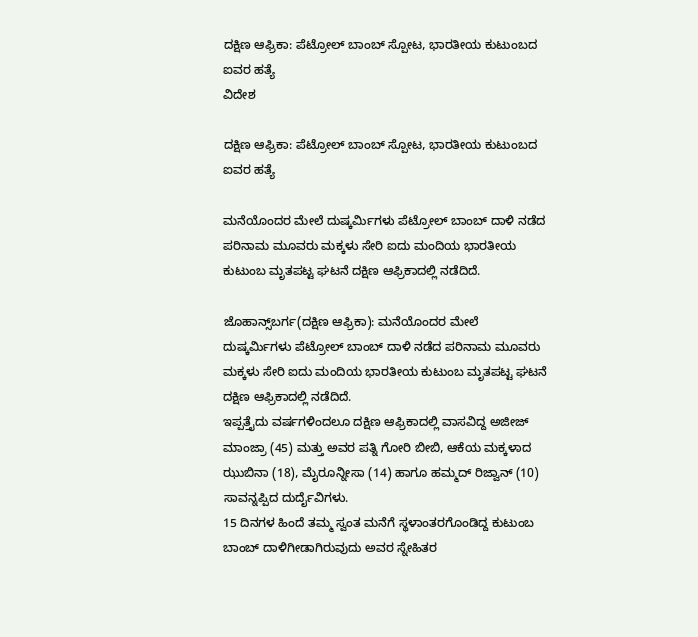ದಕ್ಷಿಣ ಆಫ್ರಿಕಾ: ಪೆಟ್ರೋಲ್ ಬಾಂಬ್ ಸ್ಪೋಟ, ಭಾರತೀಯ ಕುಟುಂಬದ ಐವರ ಹತ್ಯೆ
ವಿದೇಶ

ದಕ್ಷಿಣ ಆಫ್ರಿಕಾ: ಪೆಟ್ರೋಲ್ ಬಾಂಬ್ ಸ್ಪೋಟ, ಭಾರತೀಯ ಕುಟುಂಬದ ಐವರ ಹತ್ಯೆ

ಮನೆಯೊಂದರ ಮೇಲೆ ದುಷ್ಕರ್ಮಿಗಳು ಪೆಟ್ರೋಲ್ ಬಾಂಬ್ ದಾಳಿ ನಡೆದ ಪರಿನಾಮ ಮೂವರು ಮಕ್ಕಳು ಸೇರಿ ಐದು ಮಂದಿಯ ಭಾರತೀಯ ಕುಟುಂಬ ಮೃತಪಟ್ಟ ಘಟನೆ ದಕ್ಷಿಣ ಆಫ್ರಿಕಾದಲ್ಲಿ ನಡೆದಿದೆ.

ಜೊಹಾನ್ಸ್‌ಬರ್ಗ(ದಕ್ಷಿಣ ಆಫ್ರಿಕಾ): ಮನೆಯೊಂದರ ಮೇಲೆ ದುಷ್ಕರ್ಮಿಗಳು ಪೆಟ್ರೋಲ್ ಬಾಂಬ್ ದಾಳಿ ನಡೆದ ಪರಿನಾಮ ಮೂವರು ಮಕ್ಕಳು ಸೇರಿ ಐದು ಮಂದಿಯ ಭಾರತೀಯ ಕುಟುಂಬ ಮೃತಪಟ್ಟ ಘಟನೆ ದಕ್ಷಿಣ ಆಫ್ರಿಕಾದಲ್ಲಿ ನಡೆದಿದೆ.
ಇಪ್ಪತ್ತೈದು ವರ್ಷಗಳಿಂದಲೂ ದಕ್ಷಿಣ ಆಫ್ರಿಕಾದಲ್ಲಿ ವಾಸವಿದ್ದ ಅಜೀಜ್‌ ಮಾಂಜ್ರಾ (45) ಮತ್ತು ಅವರ ಪತ್ನಿ ಗೋರಿ ಬೀಬಿ, ಆಕೆಯ ಮಕ್ಕಳಾದ  ಝುಬಿನಾ (18), ಮೈರೂನ್ನೀಸಾ (14) ಹಾಗೂ ಹಮ್ಮದ್‌ ರಿಜ್ವಾನ್‌ (10) ಸಾವನ್ನಪ್ಪಿದ ದುರ್ದೈವಿಗಳು.
15 ದಿನಗಳ ಹಿಂದೆ ತಮ್ಮ ಸ್ವಂತ ಮನೆಗೆ ಸ್ಥಳಾಂತರಗೊಂಡಿದ್ದ ಕುಟುಂಬ ಬಾಂಬ್ ದಾಳಿಗೀಡಾಗಿರುವುದು ಅವರ ಸ್ನೇಹಿತರ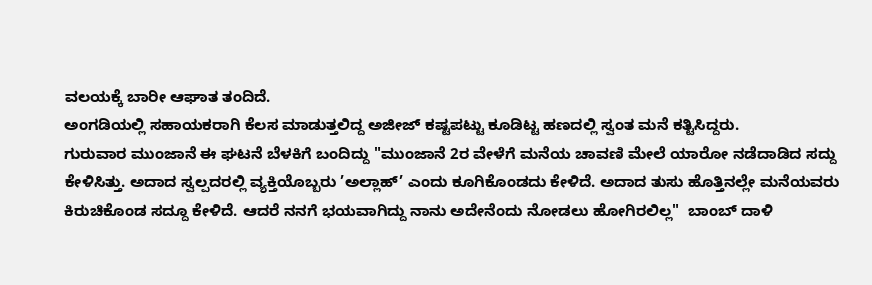ವಲಯಕ್ಕೆ ಬಾರೀ ಆಘಾತ ತಂದಿದೆ.
ಅಂಗಡಿಯಲ್ಲಿ ಸಹಾಯಕರಾಗಿ ಕೆಲಸ ಮಾಡುತ್ತಲಿದ್ದ ಅಜೀಜ್‌ ಕಷ್ಟಪಟ್ಟು ಕೂಡಿಟ್ಟ ಹಣದಲ್ಲಿ ಸ್ವಂತ ಮನೆ ಕತ್ಟಿಸಿದ್ದರು.
ಗುರುವಾರ ಮುಂಜಾನೆ ಈ ಘಟನೆ ಬೆಳಕಿಗೆ ಬಂದಿದ್ದು "ಮುಂಜಾನೆ 2ರ ವೇಳೆಗೆ ಮನೆಯ ಚಾವಣಿ ಮೇಲೆ ಯಾರೋ ನಡೆದಾಡಿದ ಸದ್ದು ಕೇಳಿಸಿತ್ತು. ಅದಾದ ಸ್ವಲ್ಪದರಲ್ಲಿ ವ್ಯಕ್ತಿಯೊಬ್ಬರು ’ಅಲ್ಲಾಹ್’ ಎಂದು ಕೂಗಿಕೊಂಡದು ಕೇಳಿದೆ. ಅದಾದ ತುಸು ಹೊತ್ತಿನಲ್ಲೇ ಮನೆಯವರು ಕಿರುಚಿಕೊಂಡ ಸದ್ದೂ ಕೇಳಿದೆ. ಆದರೆ ನನಗೆ ಭಯವಾಗಿದ್ದು ನಾನು ಅದೇನೆಂದು ನೋಡಲು ಹೋಗಿರಲಿಲ್ಲ"  ಬಾಂಬ್ ದಾಳಿ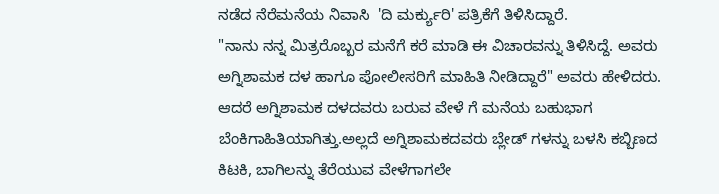ನಡೆದ ನೆರೆಮನೆಯ ನಿವಾಸಿ  'ದಿ ಮರ್ಕ್ಯುರಿ' ಪತ್ರಿಕೆಗೆ ತಿಳಿಸಿದ್ದಾರೆ.
"ನಾನು ನನ್ನ ಮಿತ್ರರೊಬ್ಬರ ಮನೆಗೆ ಕರೆ ಮಾಡಿ ಈ ವಿಚಾರವನ್ನು ತಿಳಿಸಿದ್ದೆ. ಅವರು ಅಗ್ನಿಶಾಮಕ ದಳ ಹಾಗೂ ಪೋಲೀಸರಿಗೆ ಮಾಹಿತಿ ನೀಡಿದ್ದಾರೆ" ಅವರು ಹೇಳಿದರು.
ಆದರೆ ಅಗ್ನಿಶಾಮಕ ದಳದವರು ಬರುವ ವೇಳೆ ಗೆ ಮನೆಯ ಬಹುಭಾಗ ಬೆಂಕಿಗಾಹಿತಿಯಾಗಿತ್ತು.ಅಲ್ಲದೆ ಅಗ್ನಿಶಾಮಕದವರು ಬ್ಲೇಡ್ ಗಳನ್ನು ಬಳಸಿ ಕಬ್ಬಿಣದ ಕಿಟಕಿ, ಬಾಗಿಲನ್ನು ತೆರೆಯುವ ವೇಳೆಗಾಗಲೇ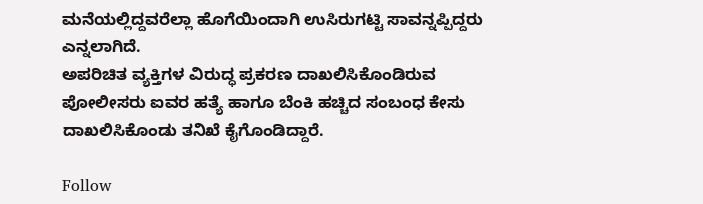ಮನೆಯಲ್ಲಿದ್ದವರೆಲ್ಲಾ ಹೊಗೆಯಿಂದಾಗಿ ಉಸಿರುಗಟ್ಟಿ ಸಾವನ್ನಪ್ಪಿದ್ದರು ಎನ್ನಲಾಗಿದೆ.
ಅಪರಿಚಿತ ವ್ಯಕ್ತಿಗಳ ವಿರುದ್ಧ ಪ್ರಕರಣ ದಾಖಲಿಸಿಕೊಂಡಿರುವ ಪೋಲೀಸರು ಐವರ ಹತ್ಯೆ ಹಾಗೂ ಬೆಂಕಿ ಹಚ್ಚಿದ ಸಂಬಂಧ ಕೇಸು ದಾಖಲಿಸಿಕೊಂಡು ತನಿಖೆ ಕೈಗೊಂಡಿದ್ದಾರೆ.

Follow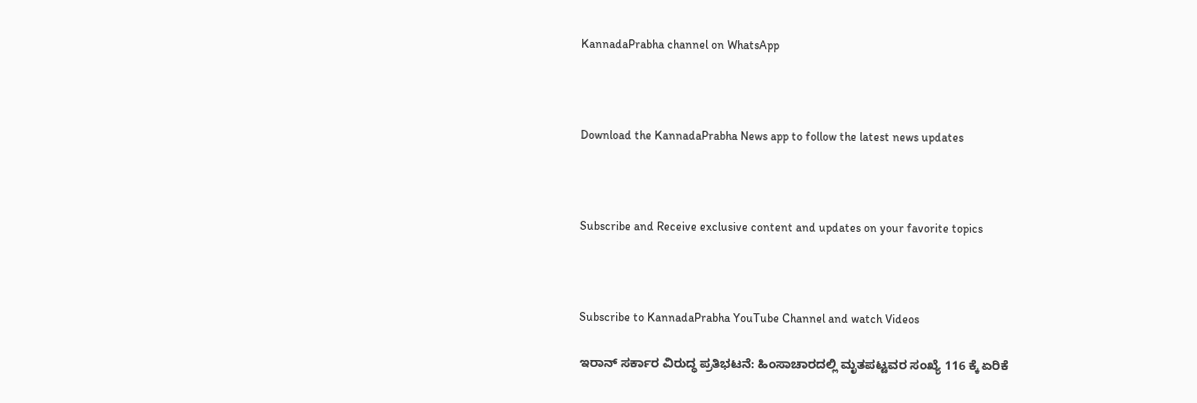KannadaPrabha channel on WhatsApp



Download the KannadaPrabha News app to follow the latest news updates



Subscribe and Receive exclusive content and updates on your favorite topics



Subscribe to KannadaPrabha YouTube Channel and watch Videos

ಇರಾನ್‌ ಸರ್ಕಾರ ವಿರುದ್ಧ ಪ್ರತಿಭಟನೆ: ಹಿಂಸಾಚಾರದಲ್ಲಿ ಮೃತಪಟ್ಟವರ ಸಂಖ್ಯೆ 116 ಕ್ಕೆ ಏರಿಕೆ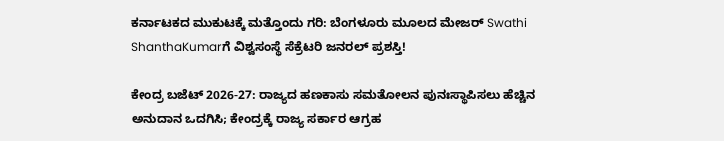ಕರ್ನಾಟಕದ ಮುಕುಟಕ್ಕೆ ಮತ್ತೊಂದು ಗರಿ: ಬೆಂಗಳೂರು ಮೂಲದ ಮೇಜರ್ Swathi ShanthaKumarಗೆ ವಿಶ್ವಸಂಸ್ಥೆ ಸೆಕ್ರೆಟರಿ ಜನರಲ್ ಪ್ರಶಸ್ತಿ!

ಕೇಂದ್ರ ಬಜೆಟ್ 2026-27: ರಾಜ್ಯದ ಹಣಕಾಸು ಸಮತೋಲನ ಪುನಃಸ್ಥಾಪಿಸಲು ಹೆಚ್ಚಿನ ಅನುದಾನ ಒದಗಿಸಿ; ಕೇಂದ್ರಕ್ಕೆ ರಾಜ್ಯ ಸರ್ಕಾರ ಆಗ್ರಹ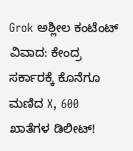Grok ಅಶ್ಲೀಲ ಕಂಟೆಂಟ್ ವಿವಾದ: ಕೇಂದ್ರ ಸರ್ಕಾರಕ್ಕೆ ಕೊನೆಗೂ ಮಣಿದ X, 600 ಖಾತೆಗಳ ಡಿಲೀಟ್!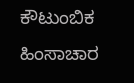ಕೌಟುಂಬಿಕ ಹಿಂಸಾಚಾರ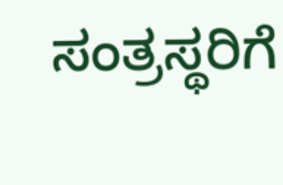ಸಂತ್ರಸ್ಥರಿಗೆ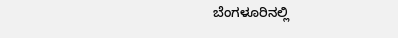ಬೆಂಗಳೂರಿನಲ್ಲಿ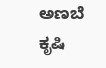ಅಣಬೆ ಕೃಷಿ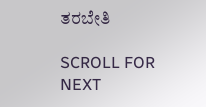ತರಬೇತಿ

SCROLL FOR NEXT